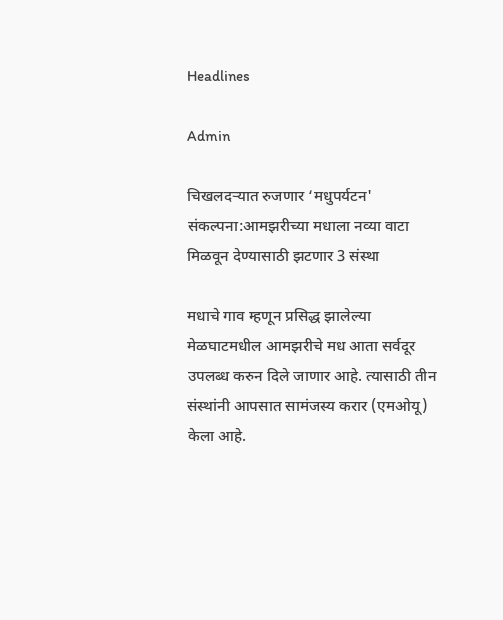Headlines

Admin

चिखलदऱ्यात रुजणार ‘मधुपर्यटन' संकल्पना:आमझरीच्या मधाला नव्या वाटा मिळवून देण्यासाठी झटणार 3 संस्था

मधाचे गाव म्हणून प्रसिद्ध झालेल्या मेळघाटमधील आमझरीचे मध आता सर्वदूर उपलब्ध करुन दिले जाणार आहे. त्यासाठी तीन संस्थांनी आपसात सामंजस्य करार (एमओयू) केला आहे.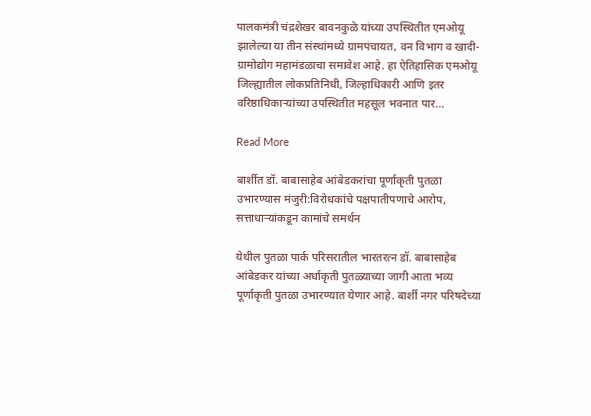पालकमंत्री चंद्रशेखर बावनकुळे यांच्या उपस्थितीत एमओयू झालेल्या या तीन संस्थांमध्ये ग्रामपंचायत, वन विभाग व खादी-ग्रामोद्योग महामंडळाचा समावेश आहे. हा ऐतिहासिक एमओयू जिल्ह्यातील लोकप्रतिनिधी, जिल्हाधिकारी आणि इतर वरिष्ठाधिकाऱ्यांच्या उपस्थितीत महसूल भवनात पार…

Read More

बार्शीत डॉ. बाबासाहेब आंबेडकरांचा पूर्णाकृती पुतळा उभारण्यास मंजुरी:विरोधकांचे पक्षपातीपणाचे आरोप, सत्ताधाऱ्यांकडून कामांचे समर्थन

येथील पुतळा पार्क परिसरातील भारतरत्न डॉ. बाबासाहेब आंबेडकर यांच्या अर्धाकृती पुतळ्याच्या जागी आता भव्य पूर्णाकृती पुतळा उभारण्यात येणार आहे. बार्शी नगर परिषदेच्या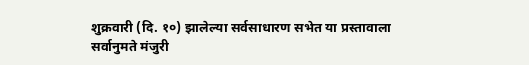शुक्रवारी (दि. १०) झालेल्या सर्वसाधारण सभेत या प्रस्तावाला सर्वानुमते मंजुरी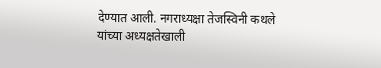देण्यात आली. नगराध्यक्षा तेजस्विनी कथले यांच्या अध्यक्षतेखाली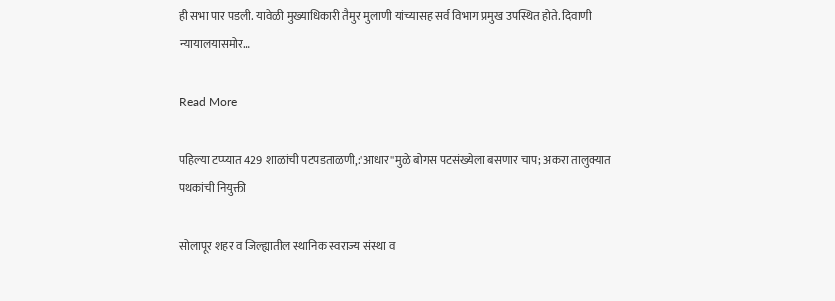ही सभा पार पडली. यावेळी मुख्याधिकारी तैमुर मुलाणी यांच्यासह सर्व विभाग प्रमुख उपस्थित होते. दिवाणी न्यायालयासमोर…

Read More

पहिल्या टप्प्यात 429 शाळांची पटपडताळणी,:'आधार''मुळे बोगस पटसंख्येला बसणार चाप; अकरा तालुक्यात पथकांची नियुक्ती

सोलापूर शहर व जिल्ह्यातील स्थानिक स्वराज्य संस्था व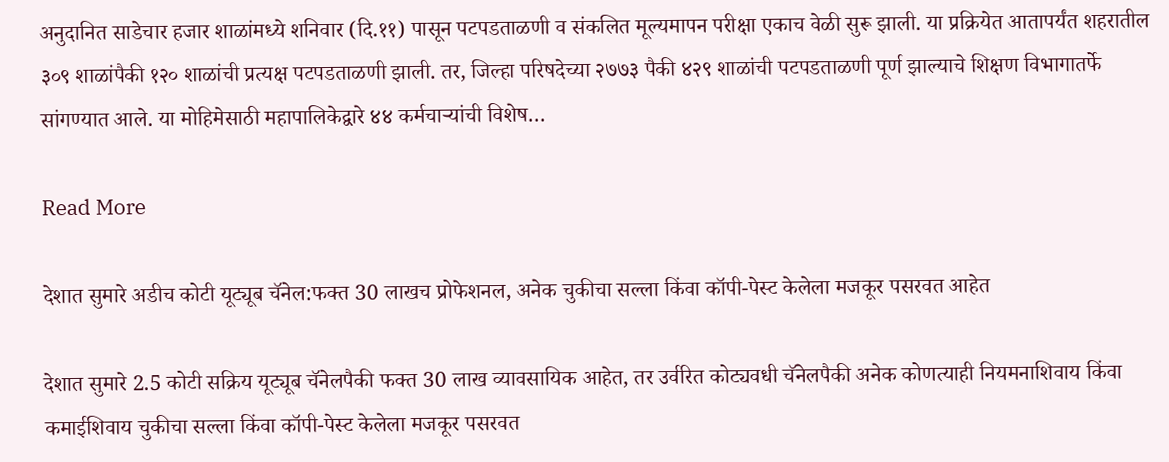अनुदानित साडेचार हजार शाळांमध्ये शनिवार (दि.११) पासून पटपडताळणी व संकलित मूल्यमापन परीक्षा एकाच वेळी सुरू झाली. या प्रक्रियेत आतापर्यंत शहरातील ३०९ शाळांपैकी १२० शाळांची प्रत्यक्ष पटपडताळणी झाली. तर, जिल्हा परिषदेच्या २७७३ पैकी ४२९ शाळांची पटपडताळणी पूर्ण झाल्याचे शिक्षण विभागातर्फे सांगण्यात आले. या मोहिमेसाठी महापालिकेद्वारे ४४ कर्मचाऱ्यांची विशेष…

Read More

देशात सुमारे अडीच कोटी यूट्यूब चॅनेल:फक्त 30 लाखच प्रोफेशनल, अनेक चुकीचा सल्ला किंवा कॉपी-पेस्ट केलेला मजकूर पसरवत आहेत

देशात सुमारे 2.5 कोटी सक्रिय यूट्यूब चॅनेलपैकी फक्त 30 लाख व्यावसायिक आहेत, तर उर्वरित कोट्यवधी चॅनेलपैकी अनेक कोणत्याही नियमनाशिवाय किंवा कमाईशिवाय चुकीचा सल्ला किंवा कॉपी-पेस्ट केलेला मजकूर पसरवत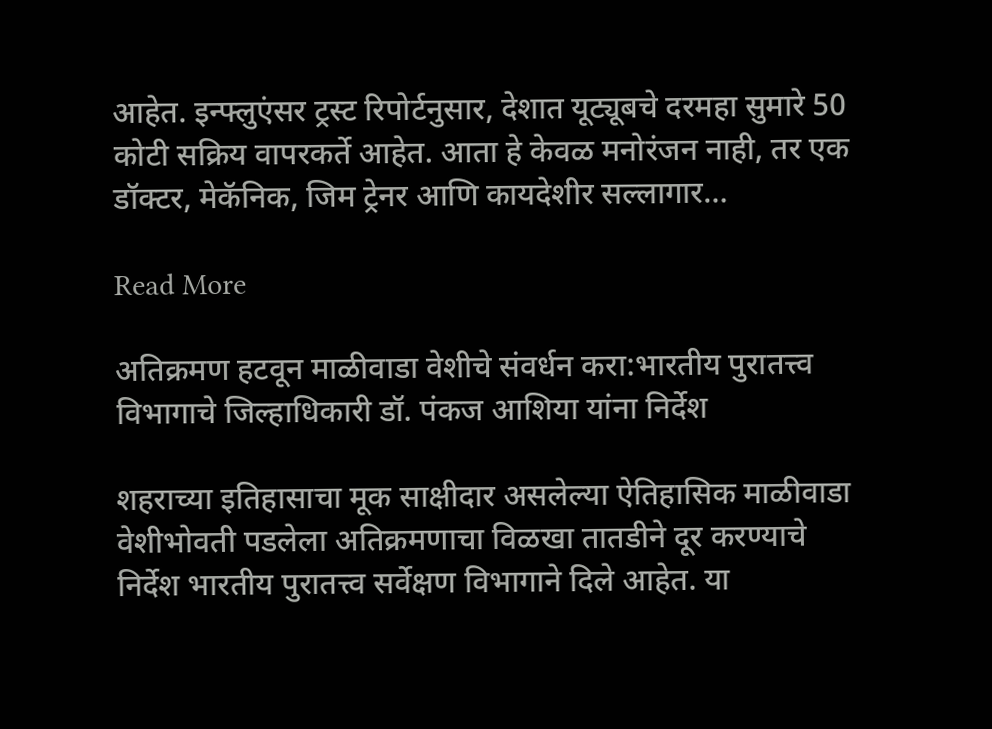आहेत. इन्फ्लुएंसर ट्रस्ट रिपोर्टनुसार, देशात यूट्यूबचे दरमहा सुमारे 50 कोटी सक्रिय वापरकर्ते आहेत. आता हे केवळ मनोरंजन नाही, तर एक डॉक्टर, मेकॅनिक, जिम ट्रेनर आणि कायदेशीर सल्लागार…

Read More

अतिक्रमण हटवून माळीवाडा वेशीचे संवर्धन करा:भारतीय पुरातत्त्व विभागाचे जिल्हाधिकारी डॉ. पंकज आशिया यांना निर्देश

शहराच्या इतिहासाचा मूक साक्षीदार असलेल्या ऐतिहासिक माळीवाडा वेशीभोवती पडलेला अतिक्रमणाचा विळखा तातडीने दूर करण्याचे निर्देश भारतीय पुरातत्त्व सर्वेक्षण विभागाने दिले आहेत. या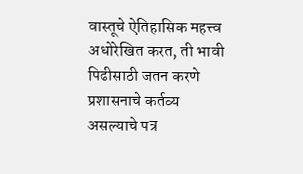वास्तूचे ऐतिहासिक महत्त्व अधोरेखित करत, ती भावी पिढीसाठी जतन करणे प्रशासनाचे कर्तव्य असल्याचे पत्र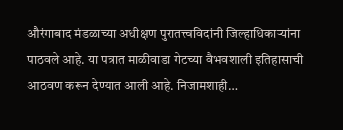औरंगाबाद मंडळाच्या अधीक्षण पुरातत्त्वविदांनी जिल्हाधिकाऱ्यांना पाठवले आहे. या पत्रात माळीवाडा गेटच्या वैभवशाली इतिहासाची आठवण करून देण्यात आली आहे. निजामशाही…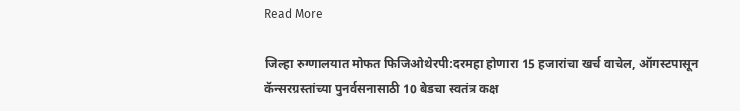Read More

जिल्हा रुग्णालयात मोफत फिजिओथेरपी:दरमहा होणारा 15 हजारांचा खर्च वाचेल, ऑगस्टपासून कॅन्सरग्रस्तांच्या पुनर्वसनासाठी 10 बेडचा स्वतंत्र कक्ष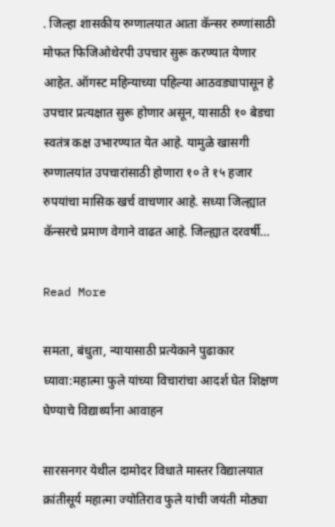. जिल्हा शासकीय रुग्णालयात आता कॅन्सर रुग्णांसाठी मोफत फिजिओथेरपी उपचार सुरू करण्यात येणार आहेत. ऑगस्ट महिन्याच्या पहिल्या आठवड्यापासून हे उपचार प्रत्यक्षात सुरू होणार असून, यासाठी १० बेडचा स्वतंत्र कक्ष उभारण्यात येत आहे. यामुळे खासगी रुग्णालयांत उपचारांसाठी होणारा १० ते १५ हजार रुपयांचा मासिक खर्च वाचणार आहे. सध्या जिल्ह्यात कॅन्सरचे प्रमाण वेगाने वाढत आहे. जिल्ह्यात दरवर्षी…

Read More

समता, बंधुता, न्यायासाठी प्रत्येकाने पुढाकार घ्यावा:महात्मा फुले यांच्या विचारांचा आदर्श घेत शिक्षण घेण्याचे विद्यार्थ्यांना आवाहन

सारसनगर येथील दामोदर विधाते मास्तर विद्यालयात क्रांतीसूर्य महात्मा ज्योतिराव फुले यांची जयंती मोठ्या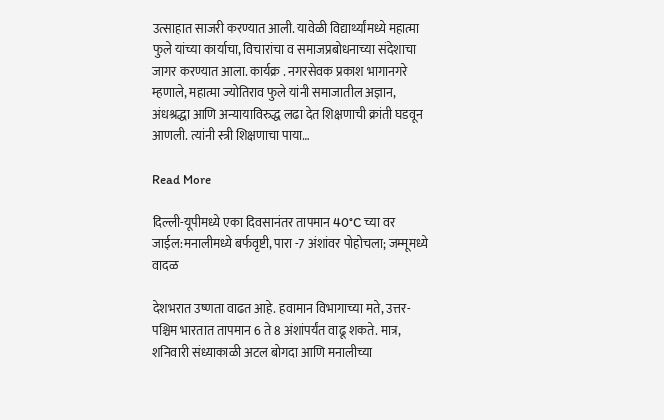उत्साहात साजरी करण्यात आली. यावेळी विद्यार्थ्यांमध्ये महात्मा फुले यांच्या कार्याचा, विचारांचा व समाजप्रबोधनाच्या संदेशाचा जागर करण्यात आला. कार्यक्र . नगरसेवक प्रकाश भागानगरे म्हणाले, महात्मा ज्योतिराव फुले यांनी समाजातील अज्ञान, अंधश्रद्धा आणि अन्यायाविरुद्ध लढा देत शिक्षणाची क्रांती घडवून आणली. त्यांनी स्त्री शिक्षणाचा पाया…

Read More

दिल्ली-यूपीमध्ये एका दिवसानंतर तापमान 40°C च्या वर जाईल:मनालीमध्ये बर्फवृष्टी, पारा -7 अंशांवर पोहोचला; जम्मूमध्ये वादळ

देशभरात उष्णता वाढत आहे. हवामान विभागाच्या मते, उत्तर-पश्चिम भारतात तापमान 6 ते 8 अंशांपर्यंत वाढू शकते. मात्र, शनिवारी संध्याकाळी अटल बोगदा आणि मनालीच्या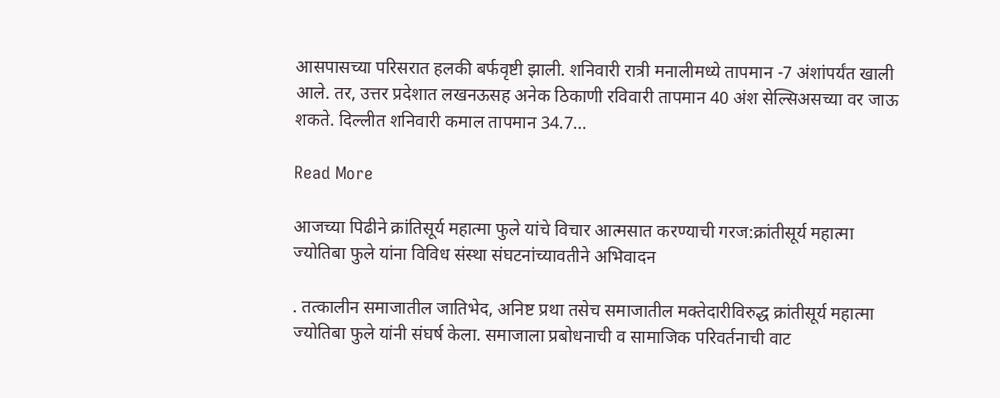आसपासच्या परिसरात हलकी बर्फवृष्टी झाली. शनिवारी रात्री मनालीमध्ये तापमान -7 अंशांपर्यंत खाली आले. तर, उत्तर प्रदेशात लखनऊसह अनेक ठिकाणी रविवारी तापमान 40 अंश सेल्सिअसच्या वर जाऊ शकते. दिल्लीत शनिवारी कमाल तापमान 34.7…

Read More

आजच्या पिढीने क्रांतिसूर्य महात्मा फुले यांचे विचार आत्मसात करण्याची गरज:क्रांतीसूर्य महात्मा ज्योतिबा फुले यांना विविध संस्था संघटनांच्यावतीने अभिवादन

. तत्कालीन समाजातील जातिभेद, अनिष्ट प्रथा तसेच समाजातील मक्तेदारीविरुद्ध क्रांतीसूर्य महात्मा ज्योतिबा फुले यांनी संघर्ष केला. समाजाला प्रबोधनाची व सामाजिक परिवर्तनाची वाट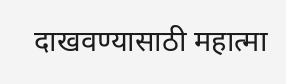दाखवण्यासाठी महात्मा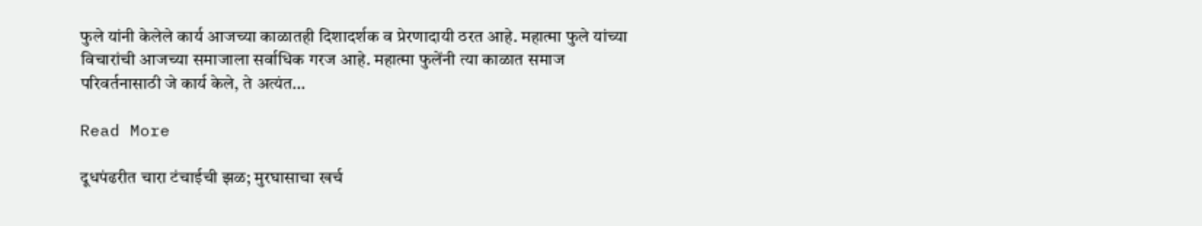फुले यांनी केलेले कार्य आजच्या काळातही दिशादर्शक व प्रेरणादायी ठरत आहे. महात्मा फुले यांच्या विचारांची आजच्या समाजाला सर्वाधिक गरज आहे. महात्मा फुलेंनी त्या काळात समाज परिवर्तनासाठी जे कार्य केले, ते अत्यंत…

Read More

दूधपंढरीत चारा टंचाईची झळ; मुरघासाचा खर्च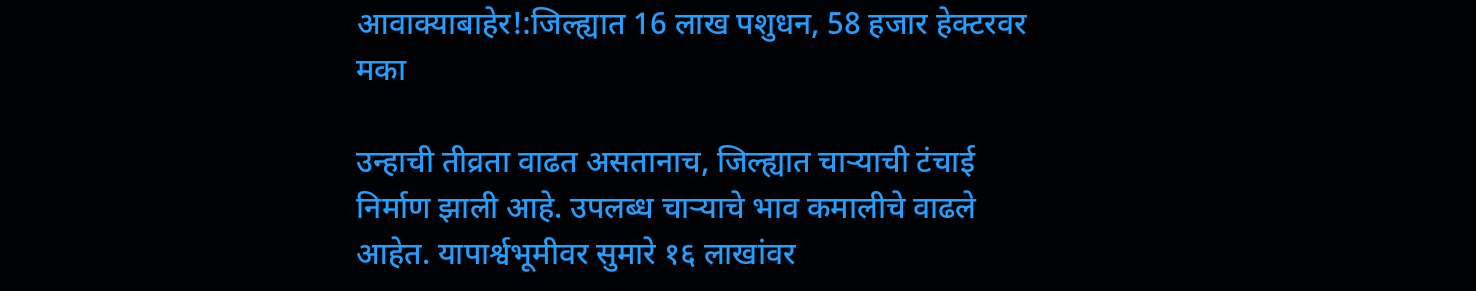आवाक्याबाहेर!:जिल्ह्यात 16 लाख पशुधन, 58 हजार हेक्टरवर मका

उन्हाची तीव्रता वाढत असतानाच, जिल्ह्यात चाऱ्याची टंचाई निर्माण झाली आहे. उपलब्ध चाऱ्याचे भाव कमालीचे वाढले आहेत. यापार्श्वभूमीवर सुमारे १६ लाखांवर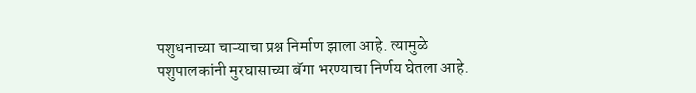पशुधनाच्या चाऱ्याचा प्रश्न निर्माण झाला आहे. त्यामुळे पशुपालकांनी मुरघासाच्या बॅगा भरण्याचा निर्णय घेतला आहे.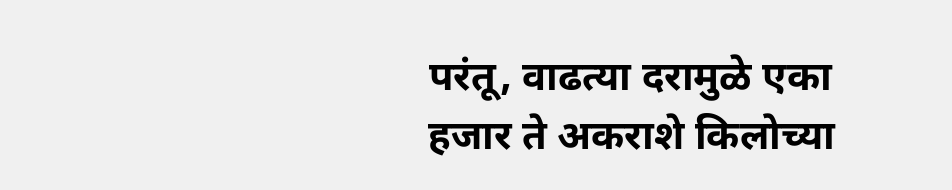परंतू, वाढत्या दरामुळे एका हजार ते अकराशे किलोच्या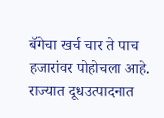बॅगेचा खर्च चार ते पाच हजारांवर पोहोचला आहे. राज्यात दूधउत्पादनात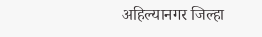अहिल्यानगर जिल्हा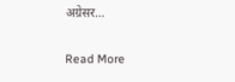अग्रेसर…

Read More